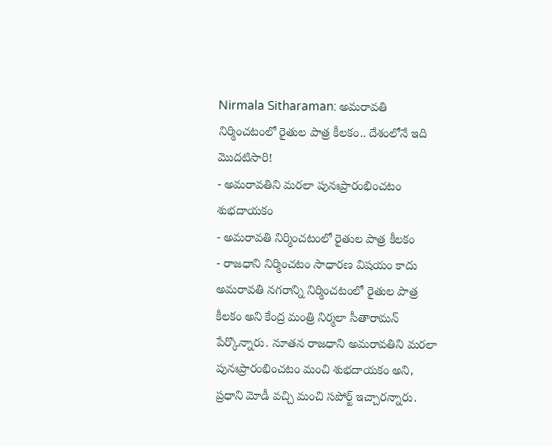Nirmala Sitharaman: అమరావతి నిర్మించటంలో రైతుల పాత్ర కీలకం.. దేశంలోనే ఇది మొదటిసారి!
- అమరావతిని మరలా పునఃప్రారంభించటం శుభదాయకం
- అమరావతి నిర్మించటంలో రైతుల పాత్ర కీలకం
- రాజధాని నిర్మించటం సాధారణ విషయం కాదు
అమరావతి నగరాన్ని నిర్మించటంలో రైతుల పాత్ర కీలకం అని కేంద్ర మంత్రి నిర్మలా సీతారామన్ పేర్కొన్నారు. నూతన రాజధాని అమరావతిని మరలా పునఃప్రారంభించటం మంచి శుభదాయకం అని, ప్రధాని మోడీ వచ్చి మంచి సపోర్ట్ ఇచ్చారన్నారు.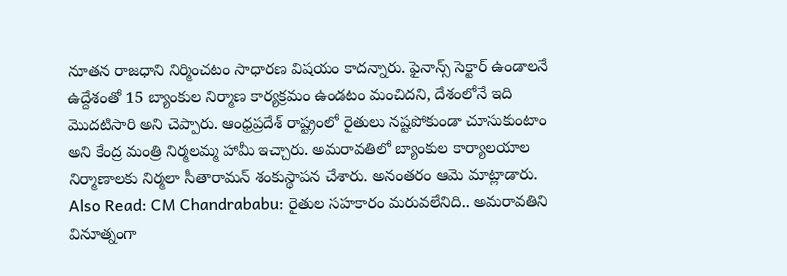నూతన రాజధాని నిర్మించటం సాధారణ విషయం కాదన్నారు. ఫైనాన్స్ సెక్టార్ ఉండాలనే ఉద్దేశంతో 15 బ్యాంకుల నిర్మాణ కార్యక్రమం ఉండటం మంచిదని, దేశంలోనే ఇది మొదటిసారి అని చెప్పారు. ఆంధ్రప్రదేశ్ రాష్ట్రంలో రైతులు నష్టపోకుండా చూసుకుంటాం అని కేంద్ర మంత్రి నిర్మలమ్మ హామీ ఇచ్చారు. అమరావతిలో బ్యాంకుల కార్యాలయాల నిర్మాణాలకు నిర్మలా సీతారామన్ శంకుస్థాపన చేశారు. అనంతరం ఆమె మాట్లాడారు.
Also Read: CM Chandrababu: రైతుల సహకారం మరువలేనిది.. అమరావతిని వినూత్నంగా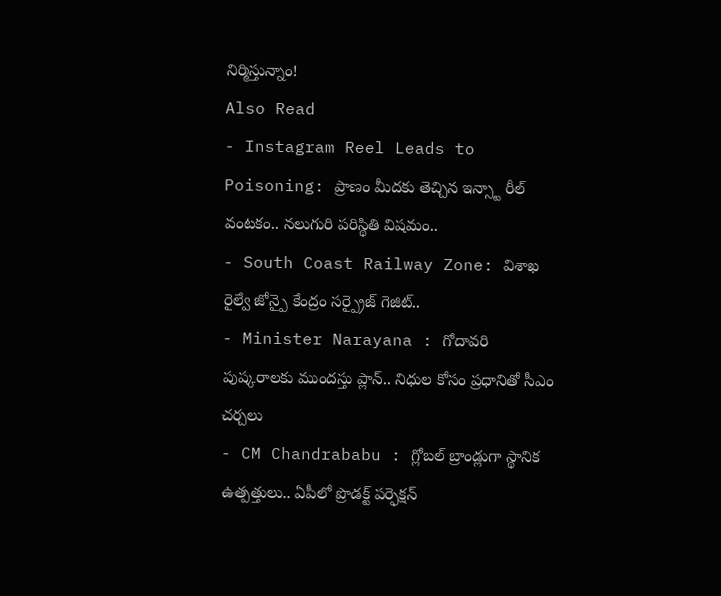నిర్మిస్తున్నాం!
Also Read
- Instagram Reel Leads to Poisoning: ప్రాణం మీదకు తెచ్చిన ఇన్స్టా రీల్ వంటకం.. నలుగురి పరిస్థితి విషమం..
- South Coast Railway Zone: విశాఖ రైల్వే జోన్పై కేంద్రం సర్ప్రైజ్ గెజిట్..
- Minister Narayana : గోదావరి పుష్కరాలకు ముందస్తు ప్లాన్.. నిధుల కోసం ప్రధానితో సీఎం చర్చలు
- CM Chandrababu : గ్లోబల్ బ్రాండ్లుగా స్థానిక ఉత్పత్తులు.. ఏపీలో ప్రొడక్ట్ పర్ఫెక్షన్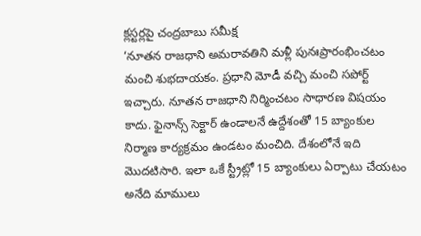క్లస్టర్లపై చంద్రబాబు సమీక్ష
‘నూతన రాజధాని అమరావతిని మళ్లీ పునఃప్రారంభించటం మంచి శుభదాయకం. ప్రధాని మోడీ వచ్చి మంచి సపోర్ట్ ఇచ్చారు. నూతన రాజధాని నిర్మించటం సాధారణ విషయం కాదు. ఫైనాన్స్ సెక్టార్ ఉండాలనే ఉద్దేశంతో 15 బ్యాంకుల నిర్మాణ కార్యక్రమం ఉండటం మంచిది. దేశంలోనే ఇది మొదటిసారి. ఇలా ఒకే స్ట్రీట్లో 15 బ్యాంకులు ఏర్పాటు చేయటం అనేది మాములు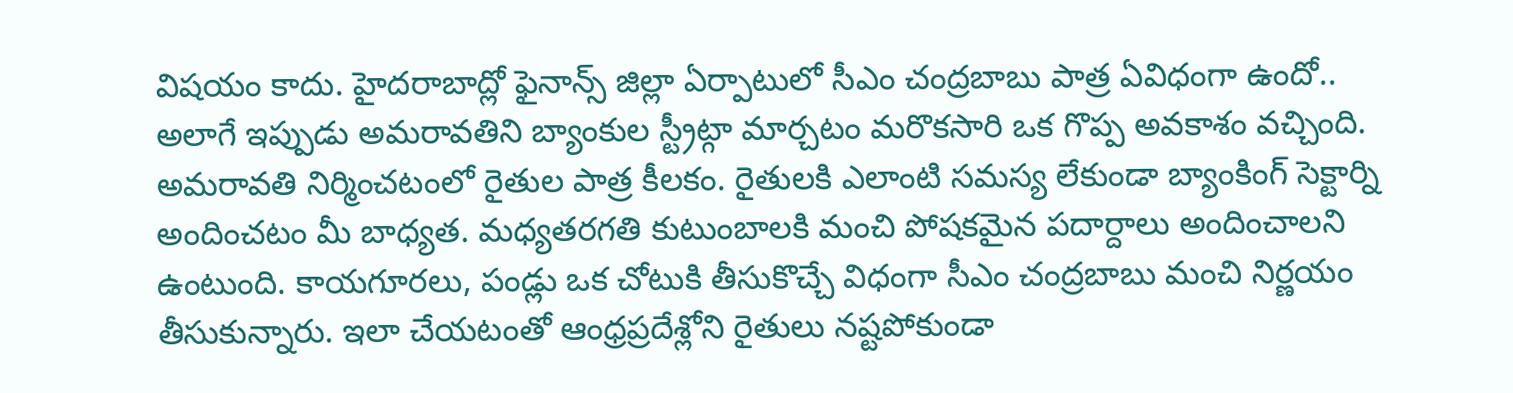విషయం కాదు. హైదరాబాద్లో ఫైనాన్స్ జిల్లా ఏర్పాటులో సీఎం చంద్రబాబు పాత్ర ఏవిధంగా ఉందో.. అలాగే ఇప్పుడు అమరావతిని బ్యాంకుల స్ట్రీట్గా మార్చటం మరొకసారి ఒక గొప్ప అవకాశం వచ్చింది. అమరావతి నిర్మించటంలో రైతుల పాత్ర కీలకం. రైతులకి ఎలాంటి సమస్య లేకుండా బ్యాంకింగ్ సెక్టార్ని అందించటం మీ బాధ్యత. మధ్యతరగతి కుటుంబాలకి మంచి పోషకమైన పదార్దాలు అందించాలని ఉంటుంది. కాయగూరలు, పండ్లు ఒక చోటుకి తీసుకొచ్చే విధంగా సీఎం చంద్రబాబు మంచి నిర్ణయం తీసుకున్నారు. ఇలా చేయటంతో ఆంధ్రప్రదేశ్లోని రైతులు నష్టపోకుండా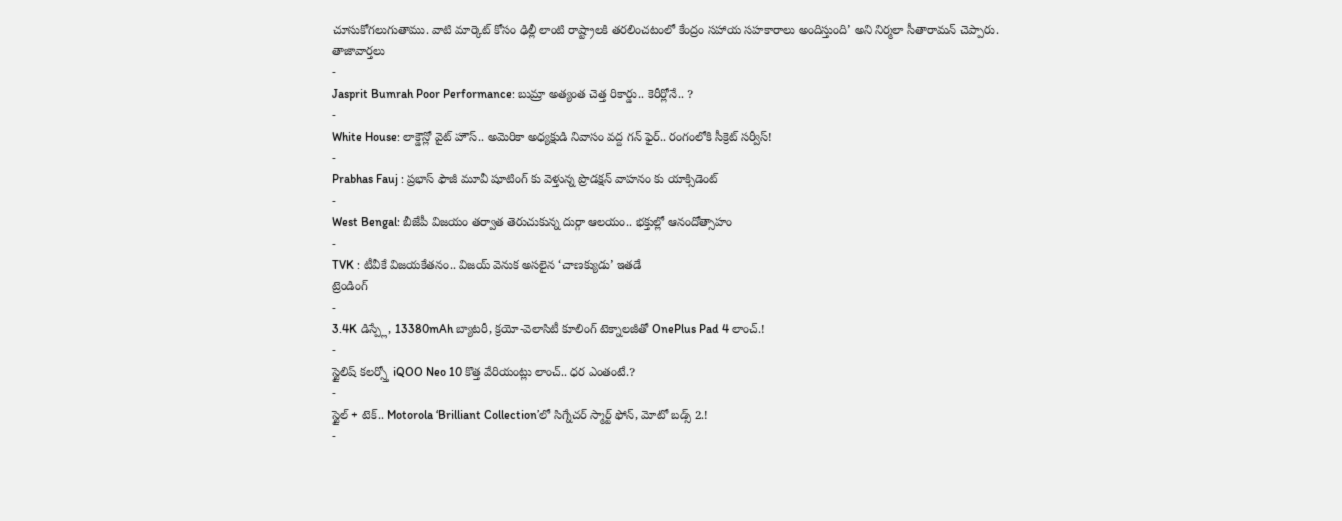చూసుకోగలుగుతాము. వాటి మార్కెట్ కోసం ఢిల్లీ లాంటి రాష్ట్రాలకి తరలించటంలో కేంద్రం సహాయ సహకారాలు అందిస్తుంది’ అని నిర్మలా సీతారామన్ చెప్పారు.
తాజావార్తలు
-
Jasprit Bumrah Poor Performance: బుమ్రా అత్యంత చెత్త రికార్డు.. కెరీర్లోనే.. ?
-
White House: లాక్డౌన్లో వైట్ హౌస్.. అమెరికా అధ్యక్షుడి నివాసం వద్ద గన్ ఫైర్.. రంగంలోకి సీక్రెట్ సర్వీస్!
-
Prabhas Fauj : ప్రభాస్ ఫౌజీ మూవీ షూటింగ్ కు వెళ్తున్న ప్రొడక్షన్ వాహనం కు యాక్సిడెంట్
-
West Bengal: బీజేపీ విజయం తర్వాత తెరుచుకున్న దుర్గా ఆలయం.. భక్తుల్లో ఆనందోత్సాహం
-
TVK : టీవీకే విజయకేతనం.. విజయ్ వెనుక అసలైన ‘చాణక్యుడు’ ఇతడే
ట్రెండింగ్
-
3.4K డిస్ప్లే, 13380mAh బ్యాటరీ, క్రయో-వెలాసిటీ కూలింగ్ టెక్నాలజీతో OnePlus Pad 4 లాంచ్.!
-
స్టైలిష్ కలర్స్తో iQOO Neo 10 కొత్త వేరియంట్లు లాంచ్.. ధర ఎంతంటే.?
-
స్టైల్ + టెక్.. Motorola ‘Brilliant Collection’లో సిగ్నేచర్ స్మార్ట్ ఫోన్, మోటో బడ్స్ 2.!
-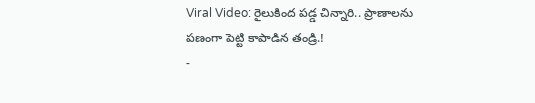Viral Video: రైలుకింద పడ్డ చిన్నారి.. ప్రాణాలను పణంగా పెట్టి కాపాడిన తండ్రి.!
-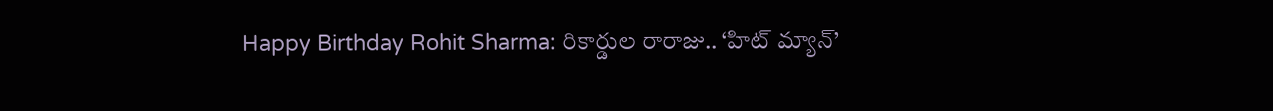Happy Birthday Rohit Sharma: రికార్డుల రారాజు.. ‘హిట్ మ్యాన్’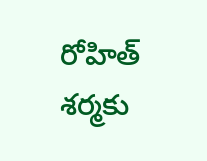రోహిత్ శర్మకు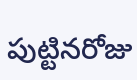పుట్టినరోజు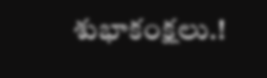శుభాకంక్షలు.!